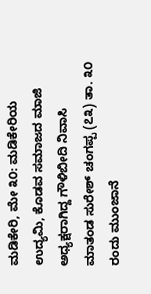ಮಡಿಕೇರಿ, ಮೇ ೩೦: ಮಡಿಕೇರಿಯ ಉದ್ಯಮಿ, ಕೊಡವ ಸಮಾಜದ ಮಾಜಿ ಅಧ್ಯಕ್ಷರಾಗಿದ್ದ ಗೌಳಿಬೀದಿ ನಿವಾಸಿ ಮಾತಂಡ ಸುರೇಶ್ ಚಂಗಪ್ಪ (೭೩) ತಾ. ೩೦ ರಂದು ಮುಂಜಾನೆ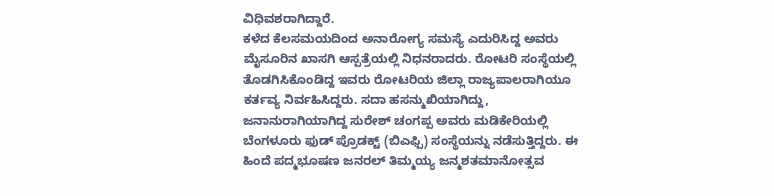ವಿಧಿವಶರಾಗಿದ್ದಾರೆ.
ಕಳೆದ ಕೆಲಸಮಯದಿಂದ ಅನಾರೋಗ್ಯ ಸಮಸ್ಯೆ ಎದುರಿಸಿದ್ದ ಅವರು ಮೈಸೂರಿನ ಖಾಸಗಿ ಆಸ್ಪತ್ರೆಯಲ್ಲಿ ನಿಧನರಾದರು. ರೋಟರಿ ಸಂಸ್ಥೆಯಲ್ಲಿ ತೊಡಗಿಸಿಕೊಂಡಿದ್ದ ಇವರು ರೋಟರಿಯ ಜಿಲ್ಲಾ ರಾಜ್ಯಪಾಲರಾಗಿಯೂ ಕರ್ತವ್ಯ ನಿರ್ವಹಿಸಿದ್ದರು. ಸದಾ ಹಸನ್ಮುಖಿಯಾಗಿದ್ದು, ಜನಾನುರಾಗಿಯಾಗಿದ್ದ ಸುರೇಶ್ ಚಂಗಪ್ಪ ಅವರು ಮಡಿಕೇರಿಯಲ್ಲಿ ಬೆಂಗಳೂರು ಫುಡ್ ಪ್ರೊಡಕ್ಟ್ (ಬಿಎಫ್ಪಿ) ಸಂಸ್ಥೆಯನ್ನು ನಡೆಸುತ್ತಿದ್ದರು. ಈ ಹಿಂದೆ ಪದ್ಮಭೂಷಣ ಜನರಲ್ ತಿಮ್ಮಯ್ಯ ಜನ್ಮಶತಮಾನೋತ್ಸವ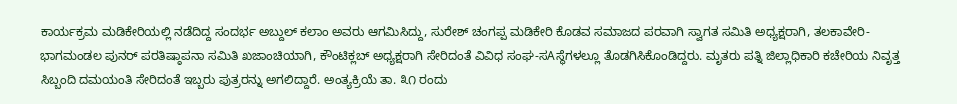ಕಾರ್ಯಕ್ರಮ ಮಡಿಕೇರಿಯಲ್ಲಿ ನಡೆದಿದ್ದ ಸಂದರ್ಭ ಅಬ್ದುಲ್ ಕಲಾಂ ಅವರು ಆಗಮಿಸಿದ್ದು, ಸುರೇಶ್ ಚಂಗಪ್ಪ ಮಡಿಕೇರಿ ಕೊಡವ ಸಮಾಜದ ಪರವಾಗಿ ಸ್ವಾಗತ ಸಮಿತಿ ಅಧ್ಯಕ್ಷರಾಗಿ, ತಲಕಾವೇರಿ-ಭಾಗಮಂಡಲ ಪುನರ್ ಪರತಿಷ್ಠಾಪನಾ ಸಮಿತಿ ಖಜಾಂಚಿಯಾಗಿ, ಕೌಂಟಿಕ್ಲಬ್ ಅಧ್ಯಕ್ಷರಾಗಿ ಸೇರಿದಂತೆ ವಿವಿಧ ಸಂಘ-ಸAಸ್ಥೆಗಳಲ್ಲೂ ತೊಡಗಿಸಿಕೊಂಡಿದ್ದರು. ಮೃತರು ಪತ್ನಿ ಜಿಲ್ಲಾಧಿಕಾರಿ ಕಚೇರಿಯ ನಿವೃತ್ತ ಸಿಬ್ಬಂದಿ ದಮಯಂತಿ ಸೇರಿದಂತೆ ಇಬ್ಬರು ಪುತ್ರರನ್ನು ಅಗಲಿದ್ದಾರೆ. ಅಂತ್ಯಕ್ರಿಯೆ ತಾ. ೩೧ ರಂದು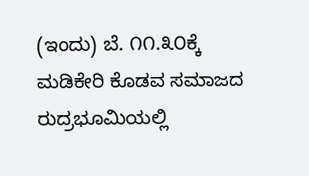(ಇಂದು) ಬೆ. ೧೧.೩೦ಕ್ಕೆ ಮಡಿಕೇರಿ ಕೊಡವ ಸಮಾಜದ ರುದ್ರಭೂಮಿಯಲ್ಲಿ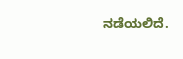ನಡೆಯಲಿದೆ.